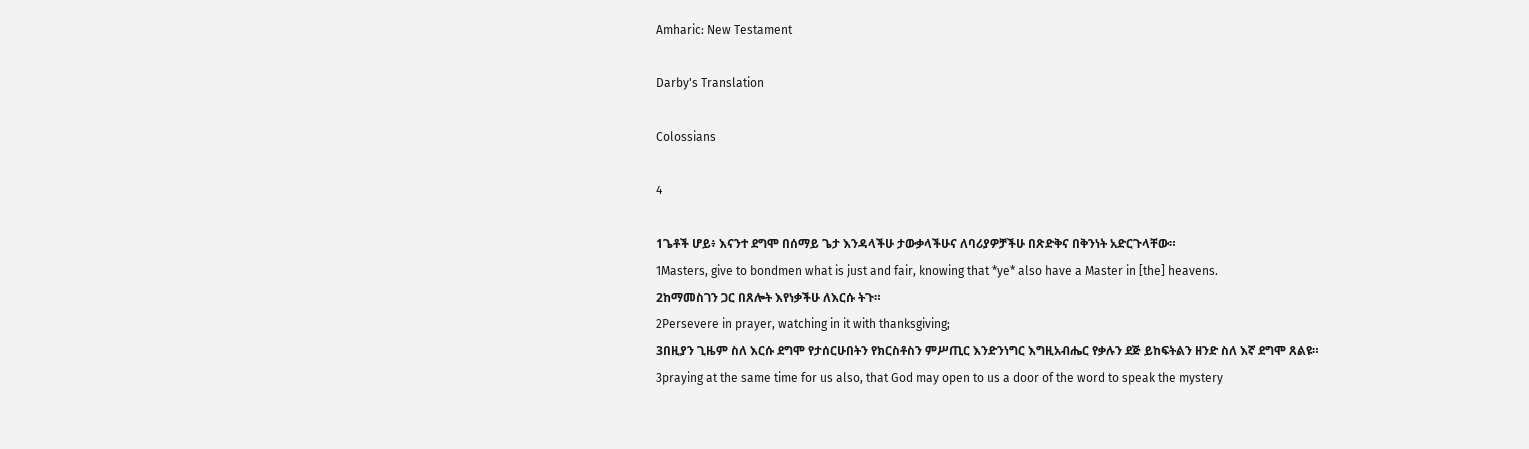Amharic: New Testament

Darby's Translation

Colossians

4

1ጌቶች ሆይ፥ እናንተ ደግሞ በሰማይ ጌታ እንዳላችሁ ታውቃላችሁና ለባሪያዎቻችሁ በጽድቅና በቅንነት አድርጉላቸው።
1Masters, give to bondmen what is just and fair, knowing that *ye* also have a Master in [the] heavens.
2ከማመስገን ጋር በጸሎት እየነቃችሁ ለእርሱ ትጉ።
2Persevere in prayer, watching in it with thanksgiving;
3በዚያን ጊዜም ስለ እርሱ ደግሞ የታሰርሁበትን የክርስቶስን ምሥጢር እንድንነግር እግዚአብሔር የቃሉን ደጅ ይከፍትልን ዘንድ ስለ እኛ ደግሞ ጸልዩ።
3praying at the same time for us also, that God may open to us a door of the word to speak the mystery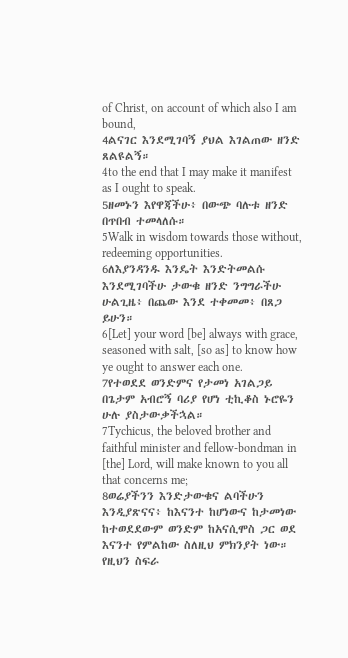of Christ, on account of which also I am bound,
4ልናገር እንደሚገባኝ ያህል እገልጠው ዘንድ ጸልዩልኝ።
4to the end that I may make it manifest as I ought to speak.
5ዘመኑን እየዋጃችሁ፥ በውጭ ባሉቱ ዘንድ በጥበብ ተመላለሱ።
5Walk in wisdom towards those without, redeeming opportunities.
6ለእያንዳንዱ እንዴት እንድትመልሱ እንደሚገባችሁ ታውቁ ዘንድ ንግግራችሁ ሁልጊዜ፥ በጨው እንደ ተቀመመ፥ በጸጋ ይሁን።
6[Let] your word [be] always with grace, seasoned with salt, [so as] to know how ye ought to answer each one.
7የተወደደ ወንድምና የታመነ አገልጋይ በጌታም አብሮኝ ባሪያ የሆነ ቲኪቆስ ኑሮዬን ሁሉ ያስታውቃችኋል።
7Tychicus, the beloved brother and faithful minister and fellow-bondman in [the] Lord, will make known to you all that concerns me;
8ወሬያችንን እንድታውቁና ልባችሁን እንዲያጽናና፥ ከእናንተ ከሆነውና ከታመነው ከተወደደውም ወንድም ከአናሲሞስ ጋር ወደ እናንተ የምልከው ስለዚህ ምክንያት ነው። የዚህን ስፍራ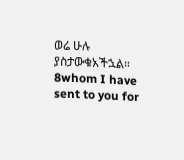ወሬ ሁሉ ያስታውቁአችኋል።
8whom I have sent to you for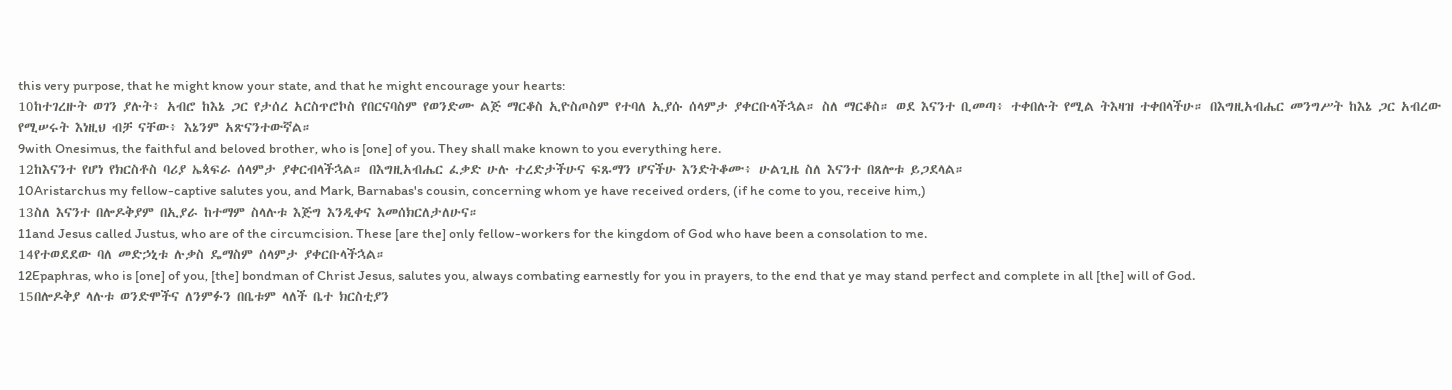this very purpose, that he might know your state, and that he might encourage your hearts:
10ከተገረዙት ወገን ያሉት፥ አብሮ ከእኔ ጋር የታሰረ አርስጥሮኮስ የበርናባስም የወንድሙ ልጅ ማርቆስ ኢዮስጦስም የተባለ ኢያሱ ሰላምታ ያቀርቡላችኋል። ስለ ማርቆስ። ወደ እናንተ ቢመጣ፥ ተቀበሉት የሚል ትእዛዝ ተቀበላችሁ። በእግዚአብሔር መንግሥት ከእኔ ጋር አብረው የሚሠሩት እነዚህ ብቻ ናቸው፥ እኔንም አጽናንተውኛል።
9with Onesimus, the faithful and beloved brother, who is [one] of you. They shall make known to you everything here.
12ከእናንተ የሆነ የክርስቶስ ባሪያ ኤጳፍራ ሰላምታ ያቀርብላችኋል። በእግዚአብሔር ፈቃድ ሁሉ ተረድታችሁና ፍጹማን ሆናችሁ እንድትቆሙ፥ ሁልጊዜ ስለ እናንተ በጸሎቱ ይጋደላል።
10Aristarchus my fellow-captive salutes you, and Mark, Barnabas's cousin, concerning whom ye have received orders, (if he come to you, receive him,)
13ስለ እናንተ በሎዶቅያም በኢያራ ከተማም ስላሉቱ እጅግ እንዲቀና እመሰክርለታለሁና።
11and Jesus called Justus, who are of the circumcision. These [are the] only fellow-workers for the kingdom of God who have been a consolation to me.
14የተወደደው ባለ መድኃኒቱ ሉቃስ ዴማስም ሰላምታ ያቀርቡላችኋል።
12Epaphras, who is [one] of you, [the] bondman of Christ Jesus, salutes you, always combating earnestly for you in prayers, to the end that ye may stand perfect and complete in all [the] will of God.
15በሎዶቅያ ላሉቱ ወንድሞችና ለንምፉን በቤቱም ላለች ቤተ ክርስቲያን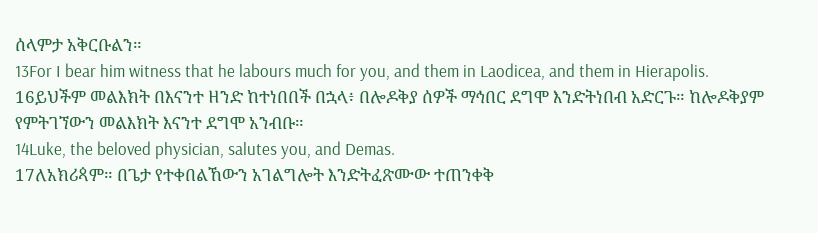ሰላምታ አቅርቡልን።
13For I bear him witness that he labours much for you, and them in Laodicea, and them in Hierapolis.
16ይህችም መልእክት በእናንተ ዘንድ ከተነበበች በኋላ፥ በሎዶቅያ ሰዎች ማኅበር ደግሞ እንድትነበብ አድርጉ። ከሎዶቅያም የምትገኘውን መልእክት እናንተ ደግሞ አንብቡ።
14Luke, the beloved physician, salutes you, and Demas.
17ለአክሪጳም። በጌታ የተቀበልኸውን አገልግሎት እንድትፈጽሙው ተጠንቀቅ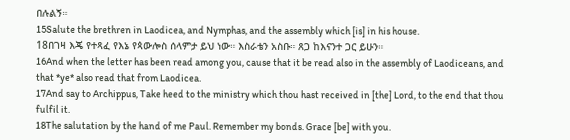በሉልኝ።
15Salute the brethren in Laodicea, and Nymphas, and the assembly which [is] in his house.
18በገዛ እጄ የተጻፈ የእኔ የጳውሎስ ሰላምታ ይህ ነው። እስራቴን አስቡ። ጸጋ ከእናንተ ጋር ይሁን።
16And when the letter has been read among you, cause that it be read also in the assembly of Laodiceans, and that *ye* also read that from Laodicea.
17And say to Archippus, Take heed to the ministry which thou hast received in [the] Lord, to the end that thou fulfil it.
18The salutation by the hand of me Paul. Remember my bonds. Grace [be] with you.